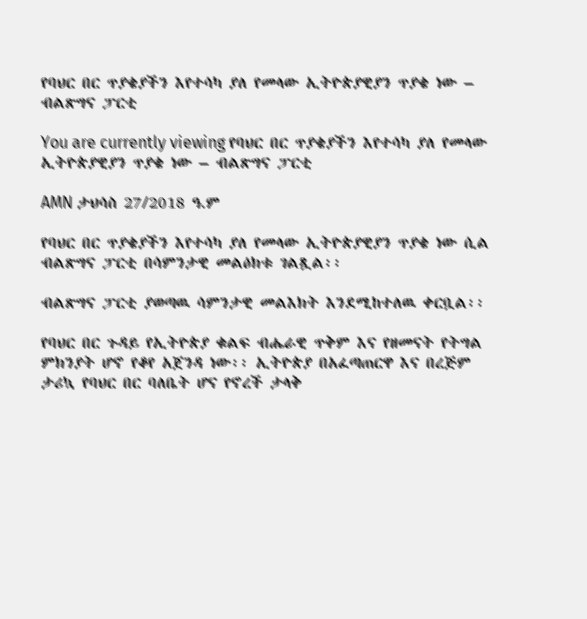የባህር በር ጥያቄያችን እየተሳካ ያለ የመላው ኢትዮጵያዊያን ጥያቄ ነው – ብልጽግና ፓርቲ

You are currently viewing የባህር በር ጥያቄያችን እየተሳካ ያለ የመላው ኢትዮጵያዊያን ጥያቄ ነው – ብልጽግና ፓርቲ

AMN ታህሳስ 27/2018 ዓ.ም

የባህር በር ጥያቄያችን እየተሳካ ያለ የመላው ኢትዮጵያዊያን ጥያቄ ነው ሲል ብልጽግና ፓርቲ በሳምንታዊ መልዕክቱ ገልጿል፡፡

ብልጽግና ፓርቲ ያወጣዉ ሳምንታዊ መልእክት እንደሚከተለዉ ቀርቧል፡፡

የባህር በር ጉዳይ የኢትዮጵያ ቁልፍ ብሔራዊ ጥቅም እና የዘመናት የትግል ምክንያት ሆኖ የቆየ አጀንዳ ነው፡፡ ኢትዮጵያ በአፈጣጠርዋ እና በረጅም ታሪኳ የባህር በር ባለቤት ሆና የኖረች ታላቅ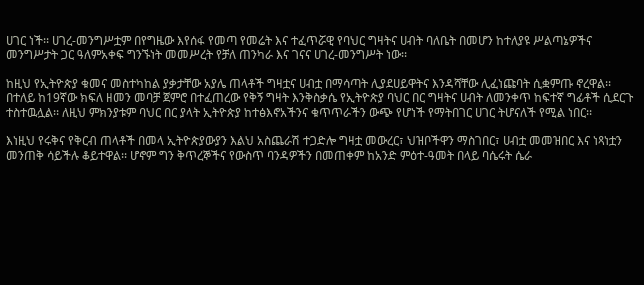ሀገር ነች፡፡ ሀገረ-መንግሥቷም በየግዜው እየሰፋ የመጣ የመሬት እና ተፈጥሯዊ የባህር ግዛትና ሀብት ባለቤት በመሆን ከተለያዩ ሥልጣኔዎችና መንግሥታት ጋር ዓለምአቀፍ ግንኙነት መመሥረት የቻለ ጠንካራ እና ገናና ሀገረ-መንግሥት ነው፡፡

ከዚህ የኢትዮጵያ ቁመና መስተካከል ያቃታቸው አያሌ ጠላቶች ግዛቷና ሀብቷ በማሳጣት ሊያደሀይዋትና እንዳሻቸው ሊፈነጩባት ሲቋምጡ ኖረዋል፡፡ በተለይ ከ19ኛው ክፍለ ዘመን መባቻ ጀምሮ በተፈጠረው የቅኝ ግዛት እንቅስቃሴ የኢትዮጵያ ባህር በር ግዛትና ሀብት ለመንቀጥ ከፍተኛ ግፊቶች ሲደርጉ ተስተዉሏል፡፡ ለዚህ ምክንያቱም ባህር በር ያላት ኢትዮጵያ ከተፅእኖአችንና ቁጥጥራችን ውጭ የሆነች የማትበገር ሀገር ትሆናለች የሚል ነበር፡፡

እነዚህ የሩቅና የቅርብ ጠላቶች በመላ ኢትዮጵያውያን እልህ አስጨራሽ ተጋድሎ ግዛቷ መውረር፣ ህዝቦችዋን ማስገበር፣ ሀብቷ መመዝበር እና ነጻነቷን መንጠቅ ሳይችሉ ቆይተዋል፡፡ ሆኖም ግን ቅጥረኞችና የውስጥ ባንዳዎችን በመጠቀም ከአንድ ምዕተ-ዓመት በላይ ባሴሩት ሴራ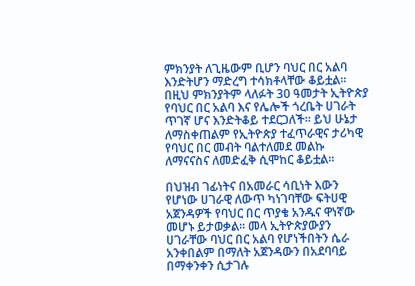ምክንያት ለጊዜውም ቢሆን ባህር በር አልባ እንድትሆን ማድረግ ተሳክቶላቸው ቆይቷል፡፡ በዚህ ምክንያትም ላለፉት 30 ዓመታት ኢትዮጵያ የባህር በር አልባ እና የሌሎች ጎረቤት ሀገራት ጥገኛ ሆና እንድትቆይ ተደርጋለች፡፡ ይህ ሁኔታ ለማስቀጠልም የኢትዮጵያ ተፈጥራዊና ታሪካዊ የባህር በር መብት ባልተለመደ መልኩ ለማናናስና ለመድፈቅ ሲሞከር ቆይቷል፡፡

በህዝብ ገፊነትና በአመራር ሳቢነት እውን የሆነው ሀገራዊ ለውጥ ካነገባቸው ፍትሀዊ አጀንዳዎች የባህር በር ጥያቄ አንዱና ዋነኛው መሆኑ ይታወቃል፡፡ መላ ኢትዮጵያውያን ሀገራቸው ባህር በር አልባ የሆነችበትን ሴራ አንቀበልም በማለት አጀንዳውን በአደባባይ በማቀንቀን ሲታገሉ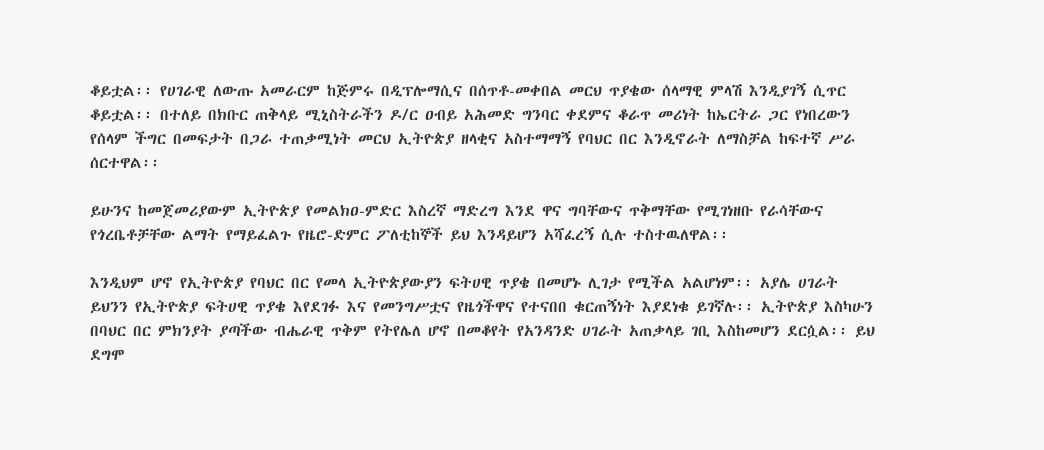ቆይቷል፡፡ የሀገራዊ ለውጡ አመራርም ከጅምሩ በዲፕሎማሲና በሰጥቶ-መቀበል መርህ ጥያቄው ሰላማዊ ምላሽ እንዲያገኝ ሲጥር ቆይቷል፡፡ በተለይ በክቡር ጠቅላይ ሚኒስትራችን ዶ/ር ዐብይ አሕመድ ግንባር ቀደምና ቆራጥ መሪነት ከኤርትራ ጋር የነበረውን የሰላም ችግር በመፍታት በጋራ ተጠቃሚነት መርህ ኢትዮጵያ ዘላቂና አስተማማኝ የባህር በር እንዲኖራት ለማስቻል ከፍተኛ ሥራ ሰርተዋል፡፡

ይሁንና ከመጀመሪያውም ኢትዮጵያ የመልክዐ-ምድር እስረኛ ማድረግ እንደ ዋና ግባቸውና ጥቅማቸው የሚገነዘቡ የራሳቸውና የጎረቤቶቻቸው ልማት የማይፈልጉ የዜሮ-ድምር ፖለቲከኞች ይህ እንዳይሆን አሻፈረኝ ሲሉ ተስተዉለዋል፡፡

እንዲህም ሆኖ የኢትዮጵያ የባህር በር የመላ ኢትዮጵያውያን ፍትሀዊ ጥያቄ በመሆኑ ሊገታ የሚችል አልሆነም፡፡ አያሌ ሀገራት ይህንን የኢትዮጵያ ፍትሀዊ ጥያቄ እየደገፉ እና የመንግሥቷና የዜጎችዋና የተናበበ ቁርጠኝነት እያደነቁ ይገኛሉ፡፡ ኢትዮጵያ እስካሁን በባህር በር ምክንያት ያጣችው ብሔራዊ ጥቅም የትየሌለ ሆኖ በመቆየት የአንዳንድ ሀገራት አጠቃላይ ገቢ እስከመሆን ደርሷል፡፡ ይህ ደግሞ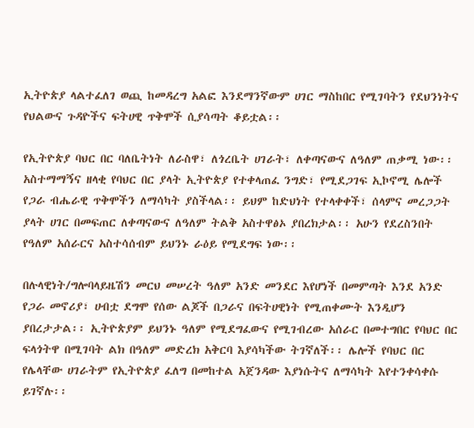ኢትዮጵያ ላልተፈለገ ወጪ ከመዳረግ አልፎ እንደማንኛውም ሀገር ማስከበር የሚገባትን የደህንነትና የህልውና ጉዳዮችና ፍትሀዊ ጥቅሞች ሲያሳጣት ቆይቷል፡፡

የኢትዮጵያ ባህር በር ባለቤትነት ለራስዋ፣ ለጎረቤት ሀገራት፣ ለቀጣናውና ለዓለም ጠቃሚ ነው፡፡ አስተማማኝና ዘላቂ የባህር በር ያላት ኢትዮጵያ የተቀላጠፈ ንግድ፣ የሚደጋገፍ ኢኮኖሚ ሌሎች የጋራ ብሔራዊ ጥቅሞችን ለማሳካት ያስችላል፡፡ ይህም ከድህነት የተላቀቀች፣ ሰላምና መረጋጋት ያላት ሀገር በመፍጠር ለቀጣናውና ለዓለም ትልቅ አስተዋፅኦ ያበረክታል፡፡ አሁን የደረስንበት የዓለም አሰራርና አስተሳሰብም ይህንኑ ራዕይ የሚደግፍ ነው፡፡

በሉላዊነት/ግሎባላይዜሽን መርህ መሠረት ዓለም አንድ መንደር እየሆነች በመምጣት እንደ አንድ የጋራ መኖሪያ፣ ሀብቷ ደግሞ የሰው ልጆች በጋራና በፍትሀዊነት የሚጠቀሙት እንዲሆን ያበረታታል፡፡ ኢትዮጵያም ይህንኑ ዓለም የሚደግፈውና የሚገብረው አሰራር በመተግበር የባህር በር ፍላጎትዋ በሚገባት ልክ በዓለም መድረክ አቅርባ እያሳካችው ትገኛለች፡፡ ሌሎች የባህር በር የሌላቸው ሀገራትም የኢትዮጵያ ፈለግ በመከተል አጀንዳው እያነሱትና ለማሳካት እየተንቀሳቀሱ ይገኛሉ፡፡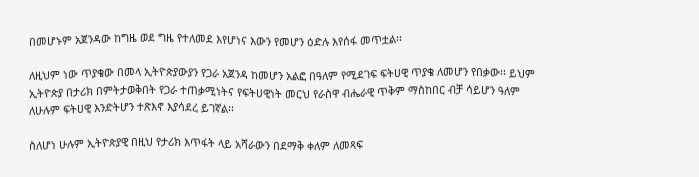በመሆኑም አጀንዳው ከግዜ ወደ ግዜ የተለመደ እየሆነና እውን የመሆን ዕድሉ እየሰፋ መጥቷል፡፡

ለዚህም ነው ጥያቄው በመላ ኢትዮጵያውያን የጋራ አጀንዳ ከመሆን አልፎ በዓለም የሚደገፍ ፍትሀዊ ጥያቄ ለመሆን የበቃው፡፡ ይህም ኢትዮጵያ በታሪክ በምትታወቅበት የጋራ ተጠቃሚነትና የፍትሀዊነት መርህ የራስዋ ብሔራዊ ጥቅም ማስከበር ብቻ ሳይሆን ዓለም ለሁሉም ፍትሀዊ እንድትሆን ተጽእኖ እያሳደረ ይገኛል፡፡

ስለሆነ ሁሉም ኢትዮጵያዊ በዚህ የታሪክ እጥፋት ላይ አሻራውን በደማቅ ቀለም ለመጻፍ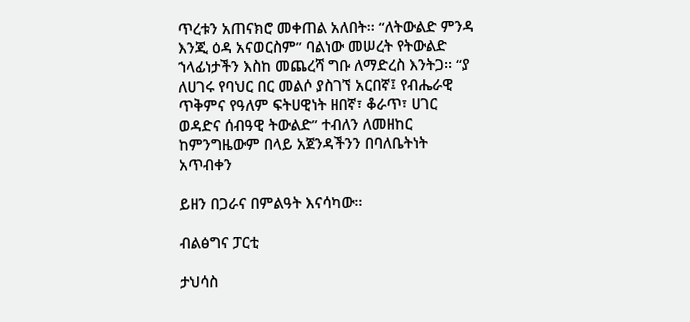ጥረቱን አጠናክሮ መቀጠል አለበት፡፡ “ለትውልድ ምንዳ እንጂ ዕዳ አናወርስም” ባልነው መሠረት የትውልድ ኀላፊነታችን እስከ መጨረሻ ግቡ ለማድረስ እንትጋ፡፡ “ያ ለሀገሩ የባህር በር መልሶ ያስገኘ አርበኛ፤ የብሔራዊ ጥቅምና የዓለም ፍትሀዊነት ዘበኛ፣ ቆራጥ፣ ሀገር ወዳድና ሰብዓዊ ትውልድ” ተብለን ለመዘከር ከምንግዜውም በላይ አጀንዳችንን በባለቤትነት አጥብቀን

ይዘን በጋራና በምልዓት እናሳካው፡፡

ብልፅግና ፓርቲ

ታህሳስ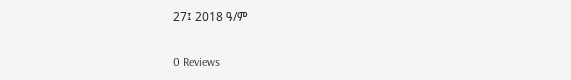27፤ 2018 ዓ/ም

0 Reviews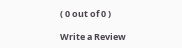( 0 out of 0 )

Write a Review